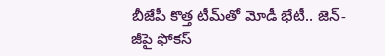బీజేపీ కొత్త టీమ్‌తో మోడీ భేటీ.. జెన్-జీపై ఫోకస్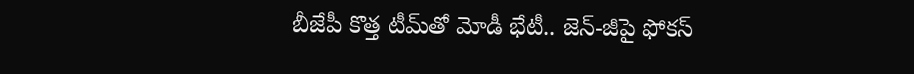బీజేపీ కొత్త టీమ్‌తో మోడీ భేటీ.. జెన్-జీపై ఫోకస్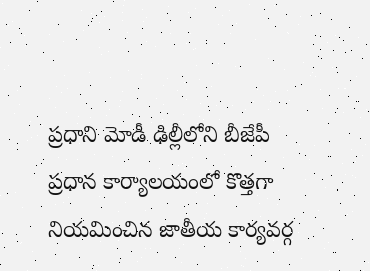ప్రధాని మోడీ ఢిల్లీలోని బీజేపీ ప్రధాన కార్యాలయంలో కొత్తగా నియమించిన జాతీయ కార్యవర్గ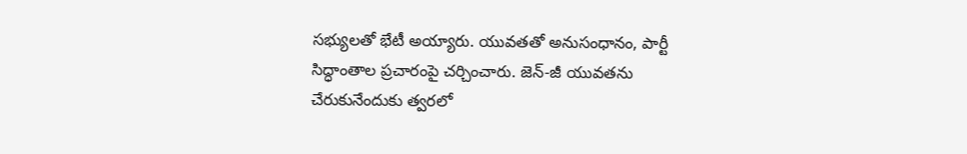సభ్యులతో భేటీ అయ్యారు. యువతతో అనుసంధానం, పార్టీ సిద్ధాంతాల ప్రచారంపై చర్చించారు. జెన్-జీ యువతను చేరుకునేందుకు త్వరలో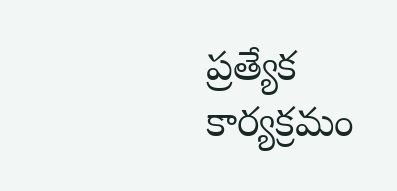ప్రత్యేక కార్యక్రమం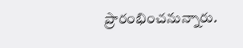ప్రారంభించనున్నారు.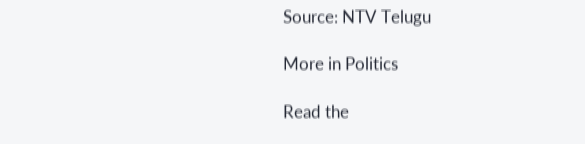Source: NTV Telugu

More in Politics

Read the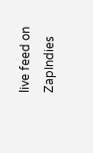live feed on ZapIndies